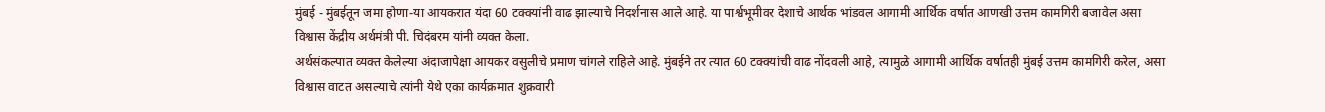मुंबई - मुंबईतून जमा होणा-या आयकरात यंदा 60 टक्क्यांनी वाढ झाल्याचे निदर्शनास आले आहे. या पार्श्वभूमीवर देशाचे आर्थक भांडवल आगामी आर्थिक वर्षात आणखी उत्तम कामगिरी बजावेल असा विश्वास केंद्रीय अर्थमंत्री पी. चिदंबरम यांनी व्यक्त केला.
अर्थसंकल्पात व्यक्त केलेल्या अंदाजापेक्षा आयकर वसुलीचे प्रमाण चांगले राहिले आहे. मुंबईने तर त्यात 60 टक्क्यांची वाढ नोंदवली आहे, त्यामुळे आगामी आर्थिक वर्षातही मुंबई उत्तम कामगिरी करेल, असा विश्वास वाटत असल्याचे त्यांनी येथे एका कार्यक्रमात शुक्रवारी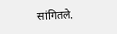सांगितले.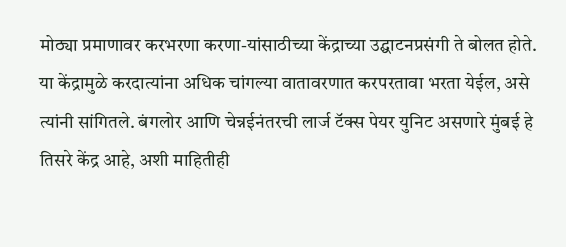मोठ्या प्रमाणावर करभरणा करणा-यांसाठीच्या केंद्राच्या उद्घाटनप्रसंगी ते बोलत होते.
या केंद्रामुळे करदात्यांना अधिक चांगल्या वातावरणात करपरतावा भरता येईल, असे त्यांनी सांगितले. बंगलोर आणि चेन्नईनंतरची लार्ज टॅक्स पेयर युनिट असणारे मुंबई हे तिसरे केंद्र आहे, अशी माहितीही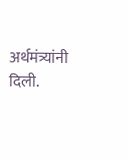अर्थमंत्र्यांनी दिली.